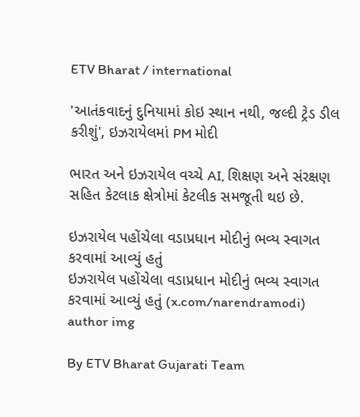ETV Bharat / international

'આતંકવાદનું દુનિયામાં કોઇ સ્થાન નથી, જલ્દી ટ્રેડ ડીલ કરીશું', ઇઝરાયેલમાં PM મોદી

ભારત અને ઇઝરાયેલ વચ્ચે AI, શિક્ષણ અને સંરક્ષણ સહિત કેટલાક ક્ષેત્રોમાં કેટલીક સમજૂતી થઇ છે.

ઇઝરાયેલ પહોંચેલા વડાપ્રધાન મોદીનું ભવ્ય સ્વાગત કરવામાં આવ્યું હતું
ઇઝરાયેલ પહોંચેલા વડાપ્રધાન મોદીનું ભવ્ય સ્વાગત કરવામાં આવ્યું હતું (x.com/narendramodi)
author img

By ETV Bharat Gujarati Team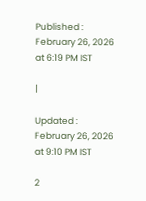Published : February 26, 2026 at 6:19 PM IST

|

Updated : February 26, 2026 at 9:10 PM IST

2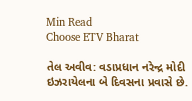Min Read
Choose ETV Bharat

તેલ અવીવ: વડાપ્રધાન નરેન્દ્ર મોદી ઇઝરાયેલના બે દિવસના પ્રવાસે છે.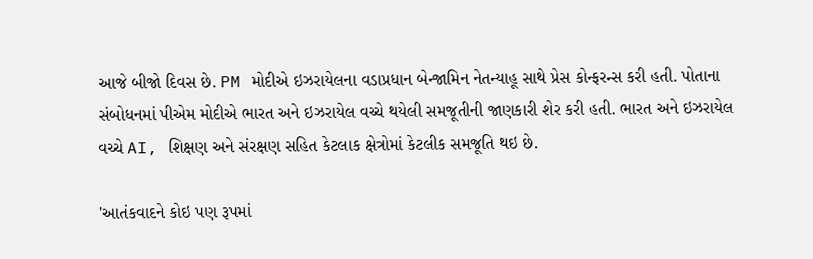આજે બીજો દિવસ છે. PM મોદીએ ઇઝરાયેલના વડાપ્રધાન બેન્જામિન નેતન્યાહૂ સાથે પ્રેસ કોન્ફરન્સ કરી હતી. પોતાના સંબોધનમાં પીએમ મોદીએ ભારત અને ઇઝરાયેલ વચ્ચે થયેલી સમજૂતીની જાણકારી શેર કરી હતી. ભારત અને ઇઝરાયેલ વચ્ચે AI, શિક્ષણ અને સંરક્ષણ સહિત કેટલાક ક્ષેત્રોમાં કેટલીક સમજૂતિ થઇ છે.

'આતંકવાદને કોઇ પણ રૂપમાં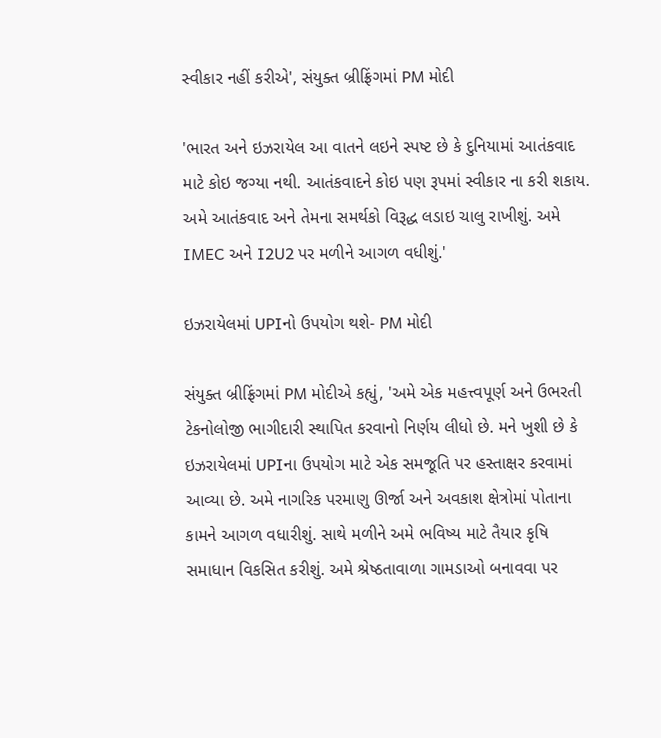સ્વીકાર નહીં કરીએ', સંયુક્ત બ્રીફ્રિંગમાં PM મોદી

'ભારત અને ઇઝરાયેલ આ વાતને લઇને સ્પષ્ટ છે કે દુનિયામાં આતંકવાદ માટે કોઇ જગ્યા નથી. આતંકવાદને કોઇ પણ રૂપમાં સ્વીકાર ના કરી શકાય. અમે આતંકવાદ અને તેમના સમર્થકો વિરૂદ્ધ લડાઇ ચાલુ રાખીશું. અમે IMEC અને I2U2 પર મળીને આગળ વધીશું.'

ઇઝરાયેલમાં UPIનો ઉપયોગ થશે- PM મોદી

સંયુક્ત બ્રીફ્રિંગમાં PM મોદીએ કહ્યું, 'અમે એક મહત્ત્વપૂર્ણ અને ઉભરતી ટેકનોલોજી ભાગીદારી સ્થાપિત કરવાનો નિર્ણય લીધો છે. મને ખુશી છે કે ઇઝરાયેલમાં UPIના ઉપયોગ માટે એક સમજૂતિ પર હસ્તાક્ષર કરવામાં આવ્યા છે. અમે નાગરિક પરમાણુ ઊર્જા અને અવકાશ ક્ષેત્રોમાં પોતાના કામને આગળ વધારીશું. સાથે મળીને અમે ભવિષ્ય માટે તૈયાર કૃષિ સમાધાન વિકસિત કરીશું. અમે શ્રેષ્ઠતાવાળા ગામડાઓ બનાવવા પર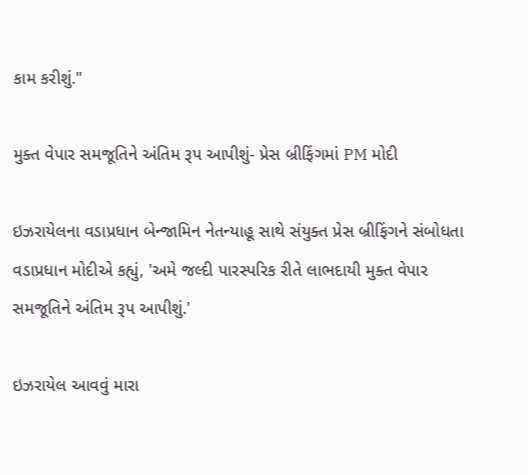કામ કરીશું."

મુક્ત વેપાર સમજૂતિને અંતિમ રૂપ આપીશું- પ્રેસ બ્રીફિંગમાં PM મોદી

ઇઝરાયેલના વડાપ્રધાન બેન્જામિન નેતન્યાહૂ સાથે સંયુક્ત પ્રેસ બ્રીફિંગને સંબોધતા વડાપ્રધાન મોદીએ કહ્યું, 'અમે જલ્દી પારસ્પરિક રીતે લાભદાયી મુક્ત વેપાર સમજૂતિને અંતિમ રૂપ આપીશું.'

ઇઝરાયેલ આવવું મારા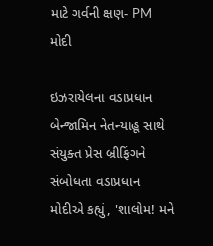માટે ગર્વની ક્ષણ- PM મોદી

ઇઝરાયેલના વડાપ્રધાન બેન્જામિન નેતન્યાહૂ સાથે સંયુક્ત પ્રેસ બ્રીફિંગને સંબોધતા વડાપ્રધાન મોદીએ કહ્યું, 'શાલોમ! મને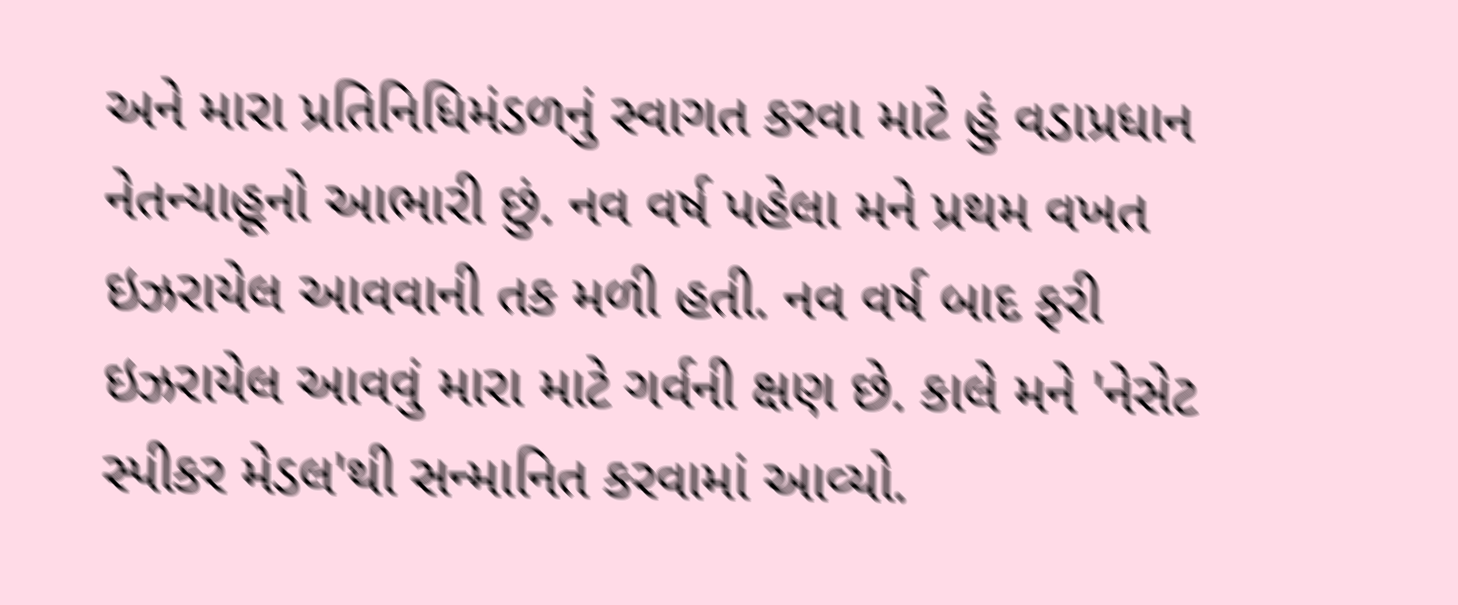અને મારા પ્રતિનિધિમંડળનું સ્વાગત કરવા માટે હું વડાપ્રધાન નેતન્યાહૂનો આભારી છું. નવ વર્ષ પહેલા મને પ્રથમ વખત ઇઝરાયેલ આવવાની તક મળી હતી. નવ વર્ષ બાદ ફરી ઇઝરાયેલ આવવું મારા માટે ગર્વની ક્ષણ છે. કાલે મને 'નેસેટ સ્પીકર મેડલ'થી સન્માનિત કરવામાં આવ્યો.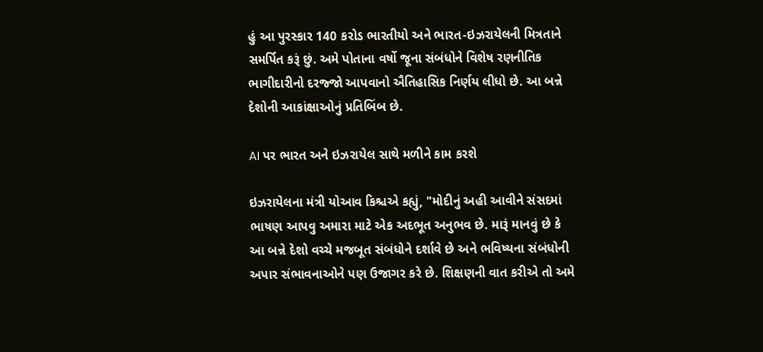હું આ પુરસ્કાર 140 કરોડ ભારતીયો અને ભારત-ઇઝરાયેલની મિત્રતાને સમર્પિત કરૂં છું. અમે પોતાના વર્ષો જૂના સંબંધોને વિશેષ રણનીતિક ભાગીદારીનો દરજ્જો આપવાનો ઐતિહાસિક નિર્ણય લીધો છે. આ બન્ને દેશોની આકાંક્ષાઓનું પ્રતિબિંબ છે.

AI પર ભારત અને ઇઝરાયેલ સાથે મળીને કામ કરશે

ઇઝરાયેલના મંત્રી યોઆવ કિશ્ચએ કહ્યું, "મોદીનું અહી આવીને સંસદમાં ભાષણ આપવુ અમારા માટે એક અદભૂત અનુભવ છે. મારૂં માનવું છે કે આ બન્ને દેશો વચ્ચે મજબૂત સંબંધોને દર્શાવે છે અને ભવિષ્યના સંબંધોની અપાર સંભાવનાઓને પણ ઉજાગર કરે છે. શિક્ષણની વાત કરીએ તો અમે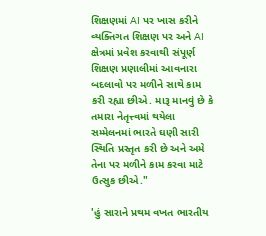શિક્ષણમાં AI પર ખાસ કરીને વ્યક્તિગત શિક્ષણ પર અને AI ક્ષેત્રમાં પ્રવેશ કરવાથી સંપૂર્ણ શિક્ષણ પ્રણાલીમાં આવનારા બદલાવો પર મળીને સાથે કામ કરી રહ્યા છીએ. મારૂ માનવું છે કે તમારા નેતૃત્ત્વમાં થયેલા સમ્મેલનમાં ભારતે ઘણી સારી સ્થિતિ પ્રસ્તૃત કરી છે અને અમે તેના પર મળીને કામ કરવા માટે ઉત્સુક છીએ."

'હું સારાને પ્રથમ વખત ભારતીય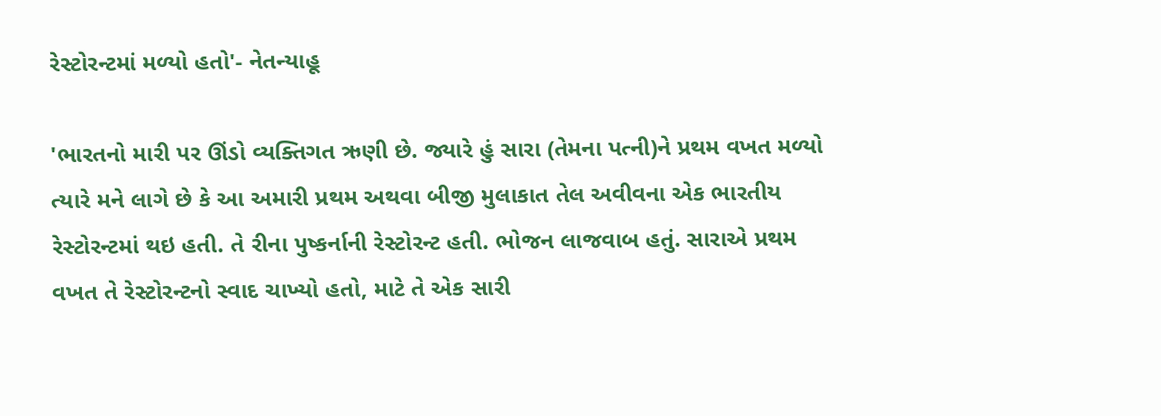રેસ્ટોરન્ટમાં મળ્યો હતો'- નેતન્યાહૂ

'ભારતનો મારી પર ઊંડો વ્યક્તિગત ઋણી છે. જ્યારે હું સારા (તેમના પત્ની)ને પ્રથમ વખત મળ્યો ત્યારે મને લાગે છે કે આ અમારી પ્રથમ અથવા બીજી મુલાકાત તેલ અવીવના એક ભારતીય રેસ્ટોરન્ટમાં થઇ હતી. તે રીના પુષ્કર્નાની રેસ્ટોરન્ટ હતી. ભોજન લાજવાબ હતું. સારાએ પ્રથમ વખત તે રેસ્ટોરન્ટનો સ્વાદ ચાખ્યો હતો, માટે તે એક સારી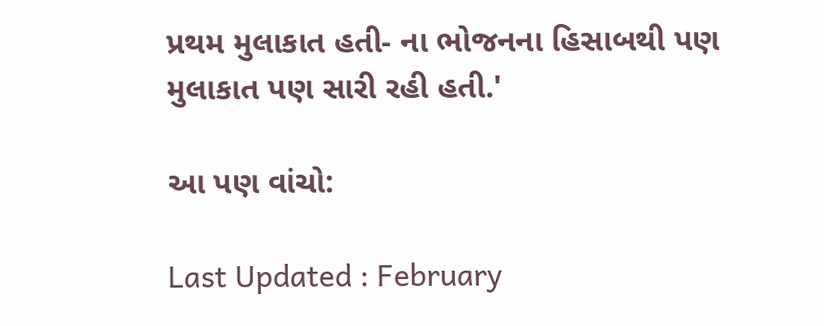પ્રથમ મુલાકાત હતી- ના ભોજનના હિસાબથી પણ મુલાકાત પણ સારી રહી હતી.'

આ પણ વાંચો:

Last Updated : February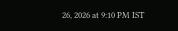26, 2026 at 9:10 PM IST